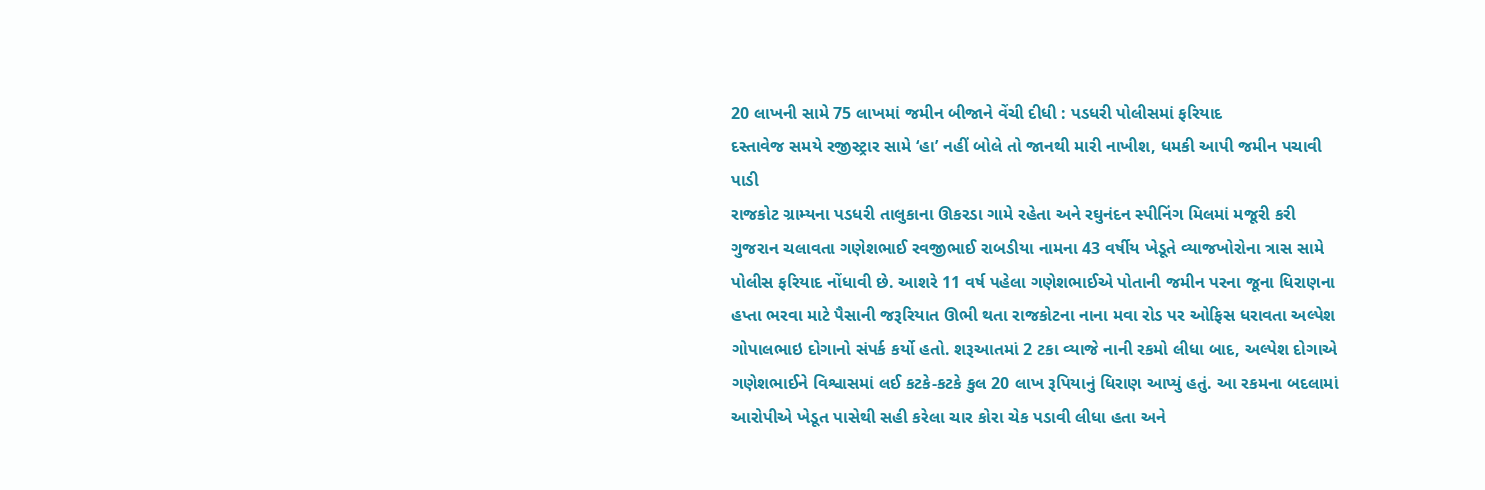20 લાખની સામે 75 લાખમાં જમીન બીજાને વેંચી દીધી : પડધરી પોલીસમાં ફરિયાદ
દસ્તાવેજ સમયે રજીસ્ટ્રાર સામે ‘હા’ નહીં બોલે તો જાનથી મારી નાખીશ, ધમકી આપી જમીન પચાવી પાડી
રાજકોટ ગ્રામ્યના પડધરી તાલુકાના ઊકરડા ગામે રહેતા અને રઘુનંદન સ્પીનિંગ મિલમાં મજૂરી કરી ગુજરાન ચલાવતા ગણેશભાઈ રવજીભાઈ રાબડીયા નામના 43 વર્ષીય ખેડૂતે વ્યાજખોરોના ત્રાસ સામે પોલીસ ફરિયાદ નોંધાવી છે. આશરે 11 વર્ષ પહેલા ગણેશભાઈએ પોતાની જમીન પરના જૂના ધિરાણના હપ્તા ભરવા માટે પૈસાની જરૂરિયાત ઊભી થતા રાજકોટના નાના મવા રોડ પર ઓફિસ ધરાવતા અલ્પેશ ગોપાલભાઇ દોગાનો સંપર્ક કર્યો હતો. શરૂઆતમાં 2 ટકા વ્યાજે નાની રકમો લીધા બાદ, અલ્પેશ દોગાએ ગણેશભાઈને વિશ્વાસમાં લઈ કટકે-કટકે કુલ 20 લાખ રૂપિયાનું ધિરાણ આપ્યું હતું. આ રકમના બદલામાં આરોપીએ ખેડૂત પાસેથી સહી કરેલા ચાર કોરા ચેક પડાવી લીધા હતા અને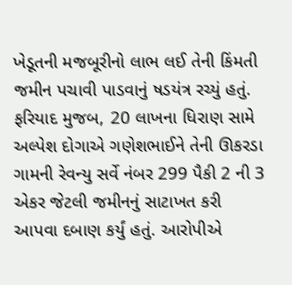ખેડૂતની મજબૂરીનો લાભ લઈ તેની કિંમતી જમીન પચાવી પાડવાનું ષડયંત્ર રચ્યું હતું.
ફરિયાદ મુજબ, 20 લાખના ધિરાણ સામે અલ્પેશ દોગાએ ગણેશભાઈને તેની ઊકરડા ગામની રેવન્યુ સર્વે નંબર 299 પૈકી 2 ની 3 એકર જેટલી જમીનનું સાટાખત કરી આપવા દબાણ કર્યું હતું. આરોપીએ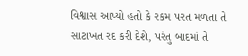વિશ્વાસ આપ્યો હતો કે રકમ પરત મળતા તે સાટાખત રદ કરી દેશે, પરંતુ બાદમાં તે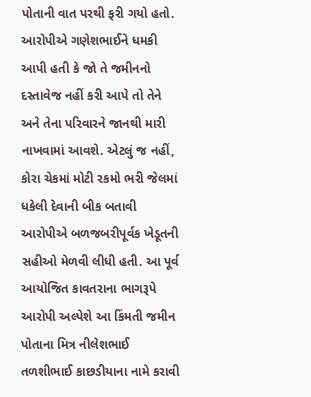પોતાની વાત પરથી ફરી ગયો હતો. આરોપીએ ગણેશભાઈને ધમકી આપી હતી કે જો તે જમીનનો દસ્તાવેજ નહીં કરી આપે તો તેને અને તેના પરિવારને જાનથી મારી નાખવામાં આવશે. એટલું જ નહીં, કોરા ચેકમાં મોટી રકમો ભરી જેલમાં ધકેલી દેવાની બીક બતાવી આરોપીએ બળજબરીપૂર્વક ખેડૂતની સહીઓ મેળવી લીધી હતી. આ પૂર્વ આયોજિત કાવતરાના ભાગરૂપે આરોપી અલ્પેશે આ કિંમતી જમીન પોતાના મિત્ર નીલેશભાઈ તળશીભાઈ કાછડીયાના નામે કરાવી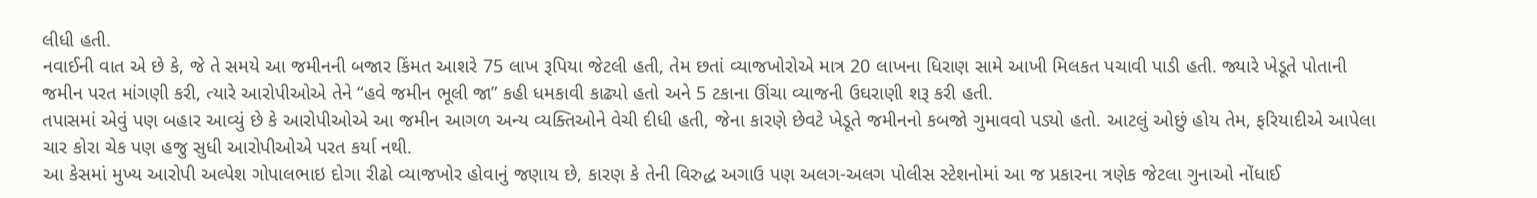લીધી હતી.
નવાઈની વાત એ છે કે, જે તે સમયે આ જમીનની બજાર કિંમત આશરે 75 લાખ રૂપિયા જેટલી હતી, તેમ છતાં વ્યાજખોરોએ માત્ર 20 લાખના ધિરાણ સામે આખી મિલકત પચાવી પાડી હતી. જ્યારે ખેડૂતે પોતાની જમીન પરત માંગણી કરી, ત્યારે આરોપીઓએ તેને “હવે જમીન ભૂલી જા” કહી ધમકાવી કાઢ્યો હતો અને 5 ટકાના ઊંચા વ્યાજની ઉઘરાણી શરૂ કરી હતી.
તપાસમાં એવું પણ બહાર આવ્યું છે કે આરોપીઓએ આ જમીન આગળ અન્ય વ્યક્તિઓને વેચી દીધી હતી, જેના કારણે છેવટે ખેડૂતે જમીનનો કબજો ગુમાવવો પડ્યો હતો. આટલું ઓછું હોય તેમ, ફરિયાદીએ આપેલા ચાર કોરા ચેક પણ હજુ સુધી આરોપીઓએ પરત કર્યા નથી.
આ કેસમાં મુખ્ય આરોપી અલ્પેશ ગોપાલભાઇ દોગા રીઢો વ્યાજખોર હોવાનું જણાય છે, કારણ કે તેની વિરુદ્ધ અગાઉ પણ અલગ-અલગ પોલીસ સ્ટેશનોમાં આ જ પ્રકારના ત્રણેક જેટલા ગુનાઓ નોંધાઈ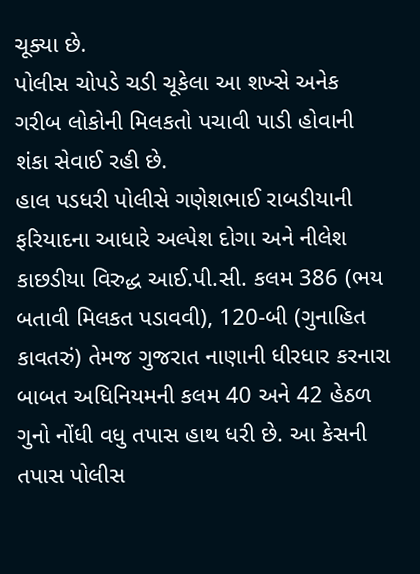ચૂક્યા છે.
પોલીસ ચોપડે ચડી ચૂકેલા આ શખ્સે અનેક ગરીબ લોકોની મિલકતો પચાવી પાડી હોવાની શંકા સેવાઈ રહી છે.
હાલ પડધરી પોલીસે ગણેશભાઈ રાબડીયાની ફરિયાદના આધારે અલ્પેશ દોગા અને નીલેશ કાછડીયા વિરુદ્ધ આઈ.પી.સી. કલમ 386 (ભય બતાવી મિલકત પડાવવી), 120-બી (ગુનાહિત કાવતરું) તેમજ ગુજરાત નાણાની ધીરધાર કરનારા બાબત અધિનિયમની કલમ 40 અને 42 હેઠળ ગુનો નોંધી વધુ તપાસ હાથ ધરી છે. આ કેસની તપાસ પોલીસ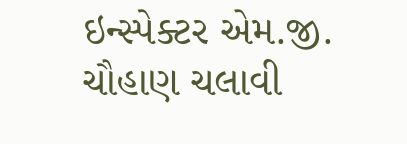ઇન્સ્પેક્ટર એમ.જી. ચૌહાણ ચલાવી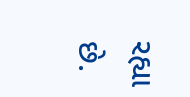રહ્યા છે.